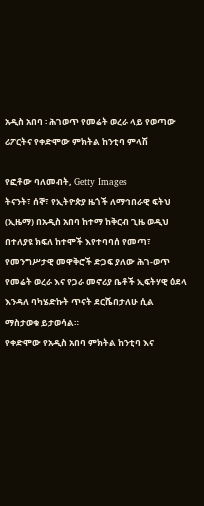አዲስ አበባ ፡ ሕገወጥ የመሬት ወረራ ላይ የወጣው ሪፖርትና የቀድሞው ምክትል ከንቲባ ምላሽ

የፎቶው ባለመብት, Getty Images
ትናንት፣ ሰኞ፣ የኢትዮጵያ ዜጎች ለማኅበራዊ ፍትህ (ኢዜማ) በአዲስ አበባ ከተማ ከቅርብ ጊዜ ወዲህ በተለያዩ ክፍለ ከተሞች እየተባባሰ የመጣ፣ የመንግሥታዊ መዋቅሮች ድጋፍ ያለው ሕገ-ወጥ የመሬት ወረራ እና የጋራ መኖሪያ ቤቶች ኢፍትሃዊ ዕደላ እንዳለ ባካሄድኩት ጥናት ደርሼበታለሁ ሲል ማስታወቁ ይታወሳል።
የቀድሞው የአዲስ አበባ ምክትል ከንቲባ እና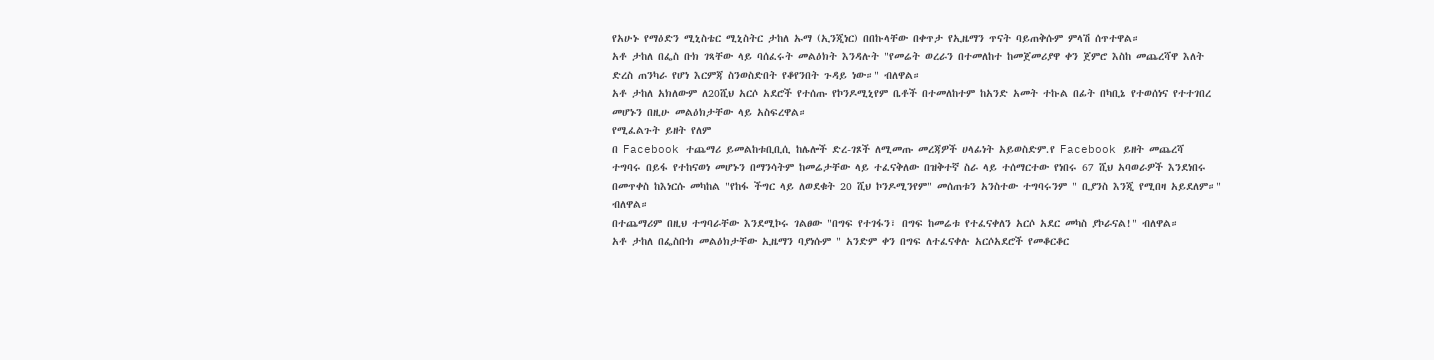የአሁኑ የማዕድን ሚኒስቴር ሚኒስትር ታከለ ኡማ (ኢንጂነር) በበኩላቸው በቀጥታ የኢዜማን ጥናት ባይጠቅሱም ምላሽ ሰጥተዋል።
አቶ ታከለ በፌስ ቡክ ገጻቸው ላይ ባሰፈሩት መልዕክት እንዳሉት "የመሬት ወረራን በተመለከተ ከመጀመሪያዋ ቀን ጀምሮ እስከ መጨረሻዋ እለት ድረስ ጠንካራ የሆነ እርምጃ ስንወስድበት የቆየንበት ጉዳይ ነው።" ብለዋል።
አቶ ታከለ አክለውም ለ20ሺህ አርሶ አደሮች የተሰጡ የኮንዶሚኒየም ቤቶች በተመለከተም ከአንድ አመት ተኩል በፊት በካቢኔ የተወሰነና የተተገበረ መሆኑን በዚሁ መልዕክታቸው ላይ አስፍረዋል።
የሚፈልጉት ይዘት የለም
በ Facebook ተጨማሪ ይመልከቱቢቢሲ ከሌሎች ድረ-ገጾች ለሚመጡ መረጃዎች ሀላፊነት አይወስድም.የ Facebook ይዘት መጨረሻ
ተግባሩ በይፋ የተከናወነ መሆኑን በማንሳትም ከመሬታቸው ላይ ተፈናቅለው በዝቅተኛ ስራ ላይ ተሰማርተው የነበሩ 67 ሺህ አባወራዎች እንደነበሩ በመጥቀስ ከእነርሱ መካከል "የከፋ ችግር ላይ ለወደቁት 20 ሺህ ኮንዶሚንየም" መሰጠቱን አንስተው ተግባሩንም " ቢያንስ እንጂ የሚበዛ አይደለም።" ብለዋል።
በተጨማሪም በዚህ ተግባራቸው እንደሚኮሩ ገልፀው "በግፍ የተገፋን፣ በግፍ ከመሬቱ የተፈናቀለን አርሶ አደር መካስ ያኮራናል!" ብለዋል።
አቶ ታከለ በፌስቡክ መልዕክታቸው ኢዜማን ባያነሱም " አንድም ቀን በግፍ ለተፈናቀሉ አርሶአደሮች የመቆርቆር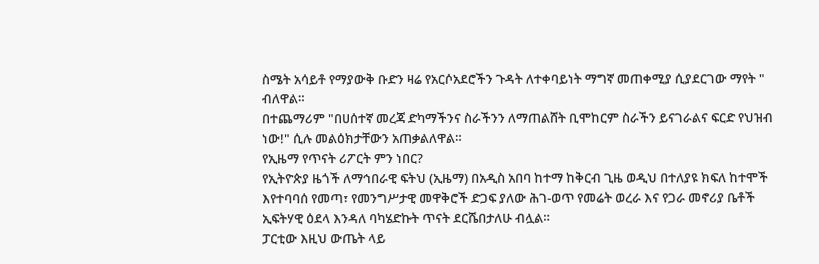ስሜት አሳይቶ የማያውቅ ቡድን ዛሬ የአርሶአደሮችን ጉዳት ለተቀባይነት ማግኛ መጠቀሚያ ሲያደርገው ማየት " ብለዋል።
በተጨማሪም "በሀሰተኛ መረጃ ድካማችንና ስራችንን ለማጠልሸት ቢሞከርም ስራችን ይናገራልና ፍርድ የህዝብ ነው!" ሲሉ መልዕክታቸውን አጠቃልለዋል።
የኢዜማ የጥናት ሪፖርት ምን ነበር?
የኢትዮጵያ ዜጎች ለማኅበራዊ ፍትህ (ኢዜማ) በአዲስ አበባ ከተማ ከቅርብ ጊዜ ወዲህ በተለያዩ ክፍለ ከተሞች እየተባባሰ የመጣ፣ የመንግሥታዊ መዋቅሮች ድጋፍ ያለው ሕገ-ወጥ የመሬት ወረራ እና የጋራ መኖሪያ ቤቶች ኢፍትሃዊ ዕደላ እንዳለ ባካሄድኩት ጥናት ደርሼበታለሁ ብሏል።
ፓርቲው እዚህ ውጤት ላይ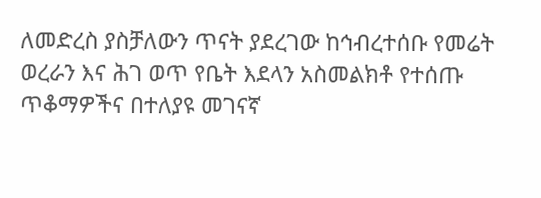ለመድረስ ያስቻለውን ጥናት ያደረገው ከኅብረተሰቡ የመሬት ወረራን እና ሕገ ወጥ የቤት እደላን አስመልክቶ የተሰጡ ጥቆማዎችና በተለያዩ መገናኛ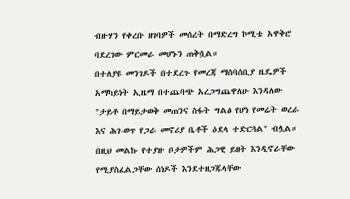ብዙሃን የቀረቡ ዘገባዎች መሰረት በማድረግ ኮሚቴ አዋቅሮ ባደረገው ምርመራ መሆኑን ጠቅሷል።
በተለያዩ መንገዶች በተደረጉ የመረጃ ማሰባሰቢያ ዜዴዎች አማካይነት ኢዜማ በተጨባጭ አረጋግጨዋለሁ እንዳለው "ታይቶ በማይታወቅ መጠንና ስፋት ግልፅ የሆነ የመሬት ወረራ እና ሕገ-ወጥ የጋራ መኖሪያ ቤቶች ዕደላ ተድርጓል" ብሏል።
በዚህ መልኩ የተያዙ ቦታዎችም ሕጋዊ ይዘት እንዲኖራቸው የሚያስፈልጋቸው ሰነዶች እንደተዘጋጁላቸው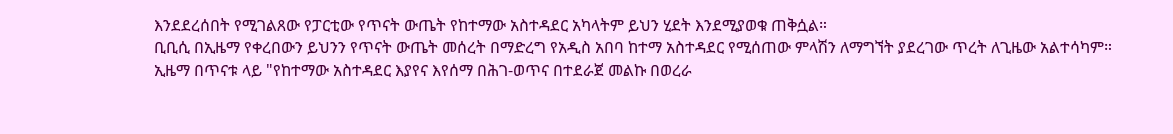እንደደረሰበት የሚገልጸው የፓርቲው የጥናት ውጤት የከተማው አስተዳደር አካላትም ይህን ሂደት እንደሚያወቁ ጠቅሷል።
ቢቢሲ በኢዜማ የቀረበውን ይህንን የጥናት ውጤት መሰረት በማድረግ የአዲስ አበባ ከተማ አስተዳደር የሚሰጠው ምላሽን ለማግኘት ያደረገው ጥረት ለጊዜው አልተሳካም።
ኢዜማ በጥናቱ ላይ "የከተማው አስተዳደር እያየና እየሰማ በሕገ-ወጥና በተደራጀ መልኩ በወረራ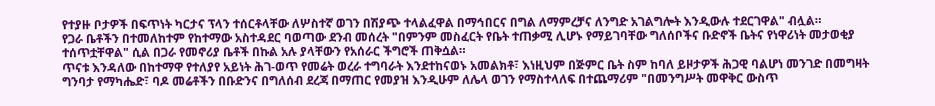የተያዙ ቦታዎች በፍጥነት ካርታና ፕላን ተሰርቶላቸው ለሦስተኛ ወገን በሽያጭ ተላልፈዋል በማኅበርና በግል ለማምረቻና ለንግድ አገልግሎት እንዲውሉ ተደርገዋል" ብሏል።
የጋራ ቤቶችን በተመለከተም የከተማው አስተዳደር ባወጣው ደንብ መሰረት "በምንም መስፈርት የቤት ተጠቃሚ ሊሆኑ የማይገባቸው ግለሰቦችና ቡድኖች ቤትና የነዋሪነት መታወቂያ ተሰጥቷቸዋል" ሲል በጋራ የመኖሪያ ቤቶች በኩል አሉ ያላቸውን የአሰራር ችግሮች ጠቅሷል።
ጥናቱ እንዳለው በከተማዋ የተለያየ አይነት ሕገ-ወጥ የመሬት ወረራ ተግባራት እንደተከናወኑ አመልክቶ፣ እነዚህም በጅምር ቤት ስም ከባለ ይዞታዎች ሕጋዊ ባልሆነ መንገድ በመግዛት ግንባታ የማካሔድ፣ ባዶ መሬቶችን በቡድንና በግለሰብ ደረጃ በማጠር የመያዝ እንዲሁም ለሌላ ወገን የማስተላለፍ በተጨማሪም "በመንግሥት መዋቅር ውስጥ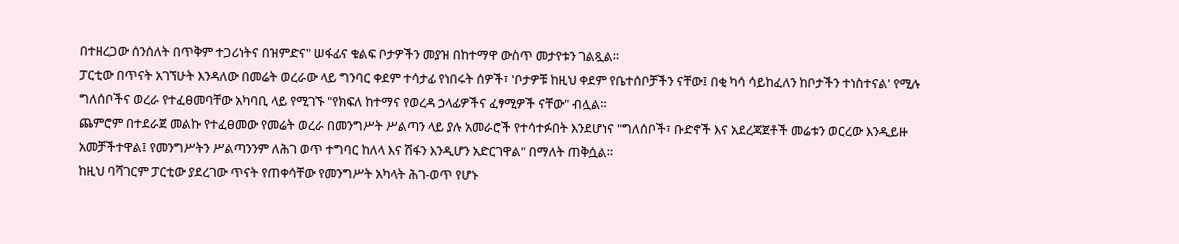በተዘረጋው ሰንሰለት በጥቅም ተጋሪነትና በዝምድና" ሠፋፊና ቁልፍ ቦታዎችን መያዝ በከተማዋ ውስጥ መታየቱን ገልጿል።
ፓርቲው በጥናት አገኘሁት እንዳለው በመሬት ወረራው ላይ ግንባር ቀደም ተሳታፊ የነበሩት ሰዎች፣ 'ቦታዎቹ ከዚህ ቀደም የቤተሰቦቻችን ናቸው፤ በቂ ካሳ ሳይከፈለን ከቦታችን ተነስተናል' የሚሉ ግለሰቦችና ወረራ የተፈፀመባቸው አካባቢ ላይ የሚገኙ "የክፍለ ከተማና የወረዳ ኃላፊዎችና ፈፃሚዎች ናቸው" ብሏል።
ጨምሮም በተደራጀ መልኩ የተፈፀመው የመሬት ወረራ በመንግሥት ሥልጣን ላይ ያሉ አመራሮች የተሳተፉበት እንደሆነና "ግለሰቦች፣ ቡድኖች እና አደረጃጀቶች መሬቱን ወርረው እንዲይዙ አመቻችተዋል፤ የመንግሥትን ሥልጣንንም ለሕገ ወጥ ተግባር ከለላ እና ሽፋን እንዲሆን አድርገዋል" በማለት ጠቅሷል።
ከዚህ ባሻገርም ፓርቲው ያደረገው ጥናት የጠቀሳቸው የመንግሥት አካላት ሕገ-ወጥ የሆኑ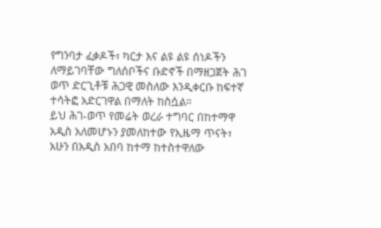የግንባታ ፈቃዶች፣ ካርታ እና ልዩ ልዩ ሰነዶችን ለማይገባቸው ግለሰቦችና ቡድኖች በማዘጋጀት ሕገ ወጥ ድርጊቶቹ ሕጋዊ መስለው እንዲቀርቡ ከፍተኛ ተሳትፎ አድርገዋል በማለት ከስሷል።
ይህ ሕገ-ወጥ የመሬት ወረራ ተግባር በከተማዋ አዲስ አለመሆኑን ያመለከተው የኢዜማ ጥናት፣ አሁን በአዲስ አበባ ከተማ ከተስተዋለው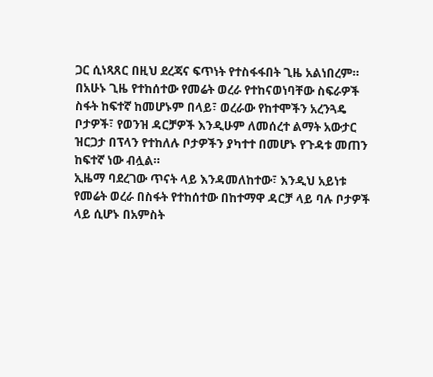ጋር ሲነጻጸር በዚህ ደረጃና ፍጥነት የተስፋፋበት ጊዜ አልነበረም።
በአሁኑ ጊዜ የተከሰተው የመሬት ወረራ የተከናወነባቸው ስፍራዎች ስፋት ከፍተኛ ከመሆኑም በላይ፣ ወረራው የከተሞችን አረንጓዴ ቦታዎች፣ የወንዝ ዳርቻዎች እንዲሁም ለመሰረተ ልማት አውታር ዝርጋታ በፕላን የተከለሉ ቦታዎችን ያካተተ በመሆኑ የጉዳቱ መጠን ከፍተኛ ነው ብሏል።
ኢዜማ ባደረገው ጥናት ላይ እንዳመለከተው፣ እንዲህ አይነቱ የመሬት ወረራ በስፋት የተከሰተው በከተማዋ ዳርቻ ላይ ባሉ ቦታዎች ላይ ሲሆኑ በአምስት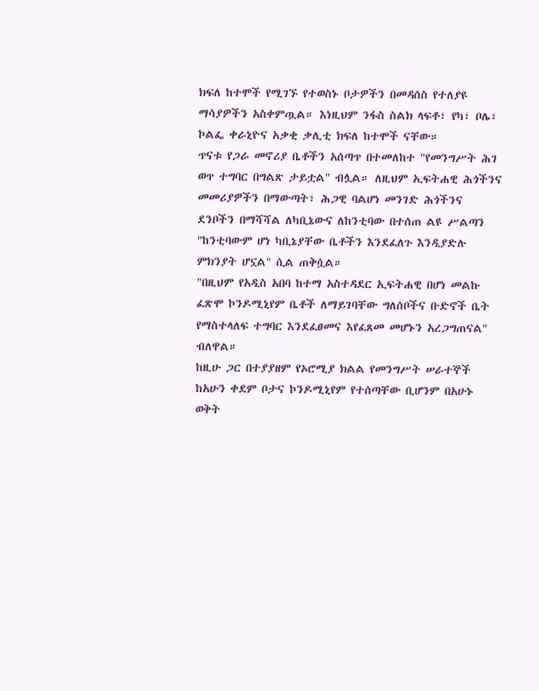ክፍለ ከተሞች የሚገኙ የተወስኑ ቦታዎችን በመዳሰስ የተለያዩ ማሳያዎችን አስቀምጧል። እነዚህም ንፋስ ስልክ ላፍቶ፣ የካ፣ ቦሌ፣ ኮልፌ ቀራኒዮና አቃቂ ቃሊቲ ክፍለ ከተሞች ናቸው።
ጥናቱ የጋራ መኖሪያ ቤቶችን አሰጣጥ በተመለከተ "የመንግሥት ሕገ ወጥ ተግባር በግልጽ ታይቷል" ብሏል። ለዚህም ኢፍትሐዊ ሕጎችንና መመሪያዎችን በማውጣት፣ ሕጋዊ ባልሆነ መንገድ ሕጎችንና ደንቦችን በማሻሻል ለካቢኔውና ለከንቲባው በተሰጠ ልዩ ሥልጣን "ከንቲባውም ሆነ ካቢኔያቸው ቤቶችን እንደፈለጉ እንዲያድሉ ምክንያት ሆኗል" ሲል ጠቅሷል።
"በዚህም የአዲስ አበባ ከተማ አስተዳደር ኢፍትሐዊ በሆነ መልኩ ፈጽሞ ኮንዶሚኒየም ቤቶች ለማይገባቸው ግለሰቦችና ቡድኖች ቤት የማስተላለፍ ተግባር እንደፈፀመና እየፈጸመ መሆኑን አረጋግጠናል" ብለዋል።
ከዚሁ ጋር በተያያዘም የኦሮሚያ ክልል የመንግሥት ሠራተኞች ከአሁን ቀደም ቦታና ኮንዶሚኒየም የተሰጣቸው ቢሆንም በአሁኑ ወቅት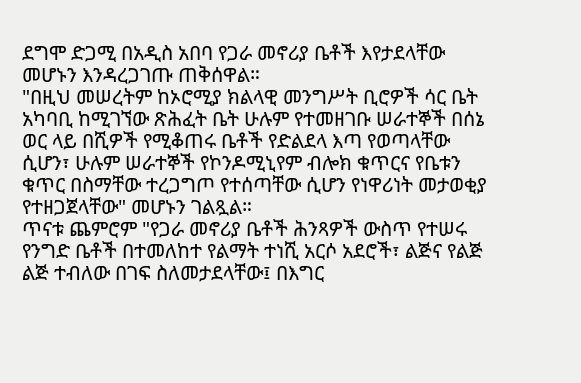ደግሞ ድጋሚ በአዲስ አበባ የጋራ መኖሪያ ቤቶች እየታደላቸው መሆኑን እንዳረጋገጡ ጠቅሰዋል።
"በዚህ መሠረትም ከኦሮሚያ ክልላዊ መንግሥት ቢሮዎች ሳር ቤት አካባቢ ከሚገኘው ጽሕፈት ቤት ሁሉም የተመዘገቡ ሠራተኞች በሰኔ ወር ላይ በሺዎች የሚቆጠሩ ቤቶች የድልደላ እጣ የወጣላቸው ሲሆን፣ ሁሉም ሠራተኞች የኮንዶሚኒየም ብሎክ ቁጥርና የቤቱን ቁጥር በስማቸው ተረጋግጦ የተሰጣቸው ሲሆን የነዋሪነት መታወቂያ የተዘጋጀላቸው" መሆኑን ገልጿል።
ጥናቱ ጨምሮም "የጋራ መኖሪያ ቤቶች ሕንጻዎች ውስጥ የተሠሩ የንግድ ቤቶች በተመለከተ የልማት ተነሺ አርሶ አደሮች፣ ልጅና የልጅ ልጅ ተብለው በገፍ ስለመታደላቸው፤ በእግር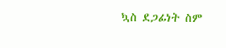ኳስ ደጋፊነት ስም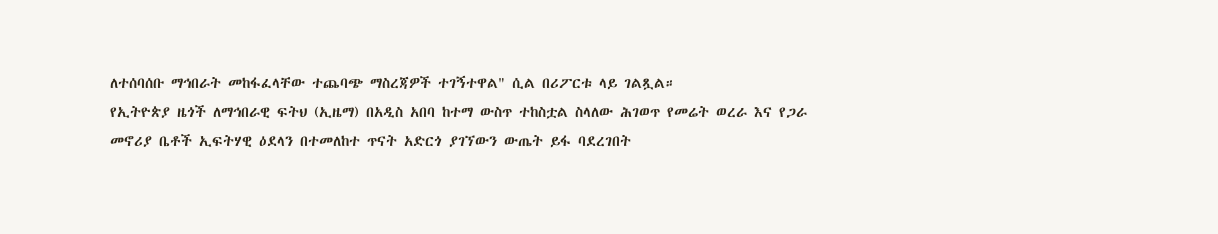ለተሰባሰቡ ማኅበራት መከፋፈላቸው ተጨባጭ ማስረጃዎች ተገኝተዋል" ሲል በሪፖርቱ ላይ ገልጿል።
የኢትዮጵያ ዜጎች ለማኅበራዊ ፍትህ (ኢዜማ) በአዲስ አበባ ከተማ ውስጥ ተከስቷል ስላለው ሕገወጥ የመሬት ወረራ እና የጋራ መኖሪያ ቤቶች ኢፍትሃዊ ዕደላን በተመለከተ ጥናት አድርጎ ያገኘውን ውጤት ይፋ ባደረገበት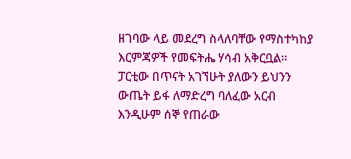ዘገባው ላይ መደረግ ስላለባቸው የማስተካከያ እርምጃዎች የመፍትሔ ሃሳብ አቅርቧል።
ፓርቲው በጥናት አገኘሁት ያለውን ይህንን ውጤት ይፋ ለማድረግ ባለፈው አርብ እንዲሁም ሰኞ የጠራው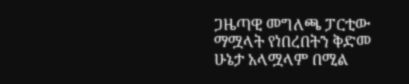ጋዜጣዊ መግለጫ ፓርቲው ማሟላት የነበረበትን ቅድመ ሁኔታ አላሟላም በሚል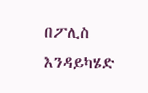በፖሊስ እንዳይካሄድ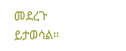መደረጉ ይታወሳል።